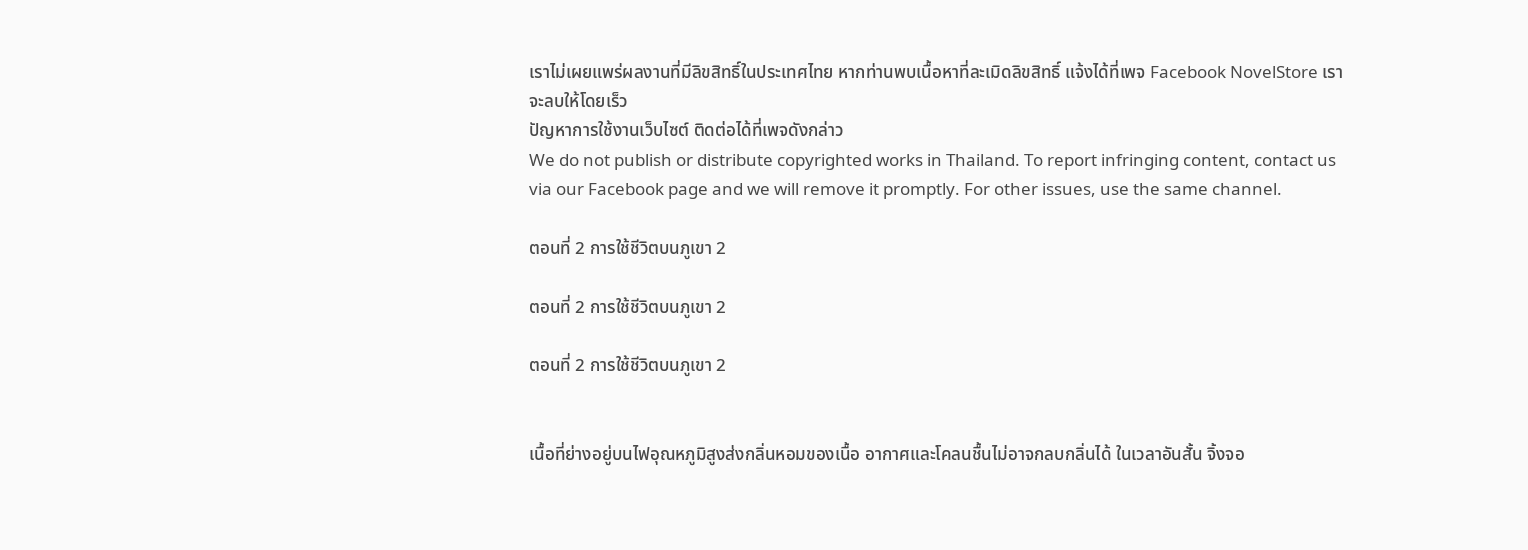เราไม่เผยแพร่ผลงานที่มีลิขสิทธิ์ในประเทศไทย หากท่านพบเนื้อหาที่ละเมิดลิขสิทธิ์ แจ้งได้ที่เพจ Facebook NovelStore เราจะลบให้โดยเร็ว
ปัญหาการใช้งานเว็บไซต์ ติดต่อได้ที่เพจดังกล่าว
We do not publish or distribute copyrighted works in Thailand. To report infringing content, contact us via our Facebook page and we will remove it promptly. For other issues, use the same channel.

ตอนที่ 2 การใช้ชีวิตบนภูเขา 2

ตอนที่ 2 การใช้ชีวิตบนภูเขา 2

ตอนที่ 2 การใช้ชีวิตบนภูเขา 2


เนื้อที่ย่างอยู่บนไฟอุณหภูมิสูงส่งกลิ่นหอมของเนื้อ อากาศและโคลนชื้นไม่อาจกลบกลิ่นได้ ในเวลาอันสั้น จิ้งจอ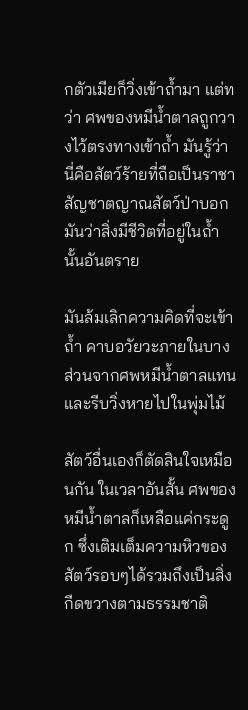กตัวเมียก็วิ่งเข้าถ้ำมา แต่ทว่า ศพของหมีน้ำตาลถูกวางไว้ตรงทางเข้าถ้ำ มันรู้ว่านี่คือสัตว์ร้ายที่ถือเป็นราชา สัญชาตญาณสัตว์ป่าบอกมันว่าสิ่งมีชีวิตที่อยู่ในถ้ำนั้นอันตราย

มันล้มเลิกความคิดที่จะเข้าถ้ำ คาบอวัยวะภายในบางส่วนจากศพหมีน้ำตาลแทน และรีบวิ่งหายไปในพุ่มไม้

สัตว์อื่นเองก็ตัดสินใจเหมือนกัน ในเวลาอันสั้น ศพของหมีน้ำตาลก็เหลือแค่กระดูก ซึ่งเติมเต็มความหิวของสัตว์รอบๆได้รวมถึงเป็นสิ่งกีดขวางตามธรรมชาติ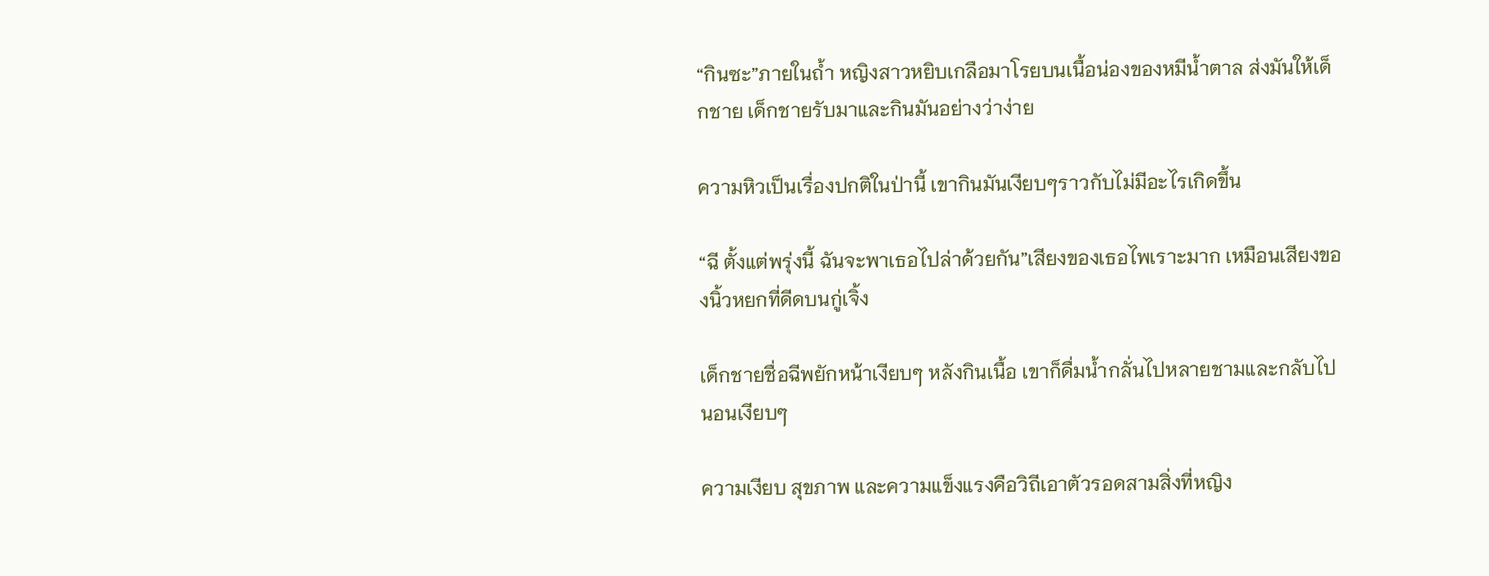“กินซะ”ภายในถ้ำ หญิงสาวหยิบเกลือมาโรยบนเนื้อน่องของหมีน้ำตาล ส่งมันให้เด็กชาย เด็กชายรับมาและกินมันอย่างว่าง่าย

ความหิวเป็นเรื่องปกติในป่านี้ เขากินมันเงียบๆราวกับไม่มีอะไรเกิดขึ้น

“ฉี ตั้งแต่พรุ่งนี้ ฉันจะพาเธอไปล่าด้วยกัน”เสียงของเธอไพเราะมาก เหมือนเสียงของนิ้วหยกที่ดีดบนกู่เจิ้ง

เด็กชายชื่อฉีพยักหน้าเงียบๆ หลังกินเนื้อ เขาก็ดื่มน้ำกลั่นไปหลายชามและกลับไปนอนเงียบๆ

ความเงียบ สุขภาพ และความแข็งแรงคือวิถีเอาตัวรอดสามสิ่งที่หญิง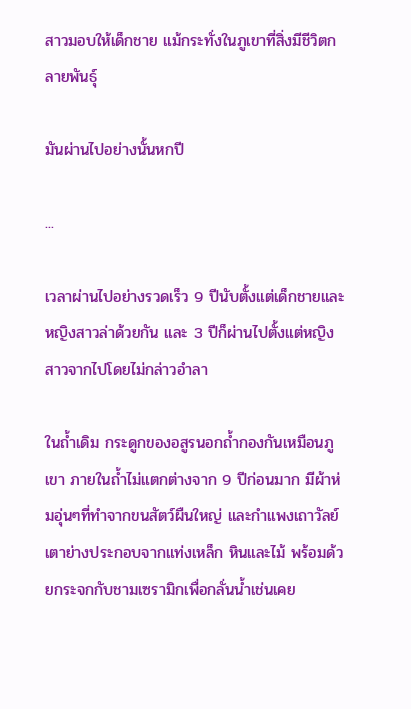สาวมอบให้เด็กชาย แม้กระทั่งในภูเขาที่สิ่งมีชีวิตกลายพันธ์ุ

มันผ่านไปอย่างนั้นหกปี

...

เวลาผ่านไปอย่างรวดเร็ว 9 ปีนับตั้งแต่เด็กชายและหญิงสาวล่าด้วยกัน และ 3 ปีก็ผ่านไปตั้งแต่หญิงสาวจากไปโดยไม่กล่าวอำลา

ในถ้ำเดิม กระดูกของอสูรนอกถ้ำกองกันเหมือนภูเขา ภายในถ้ำไม่แตกต่างจาก 9 ปีก่อนมาก มีผ้าห่มอุ่นๆที่ทำจากขนสัตว์ผืนใหญ่ และกำแพงเถาวัลย์ เตาย่างประกอบจากแท่งเหล็ก หินและไม้ พร้อมด้วยกระจกกับชามเซรามิกเพื่อกลั่นน้ำเช่นเคย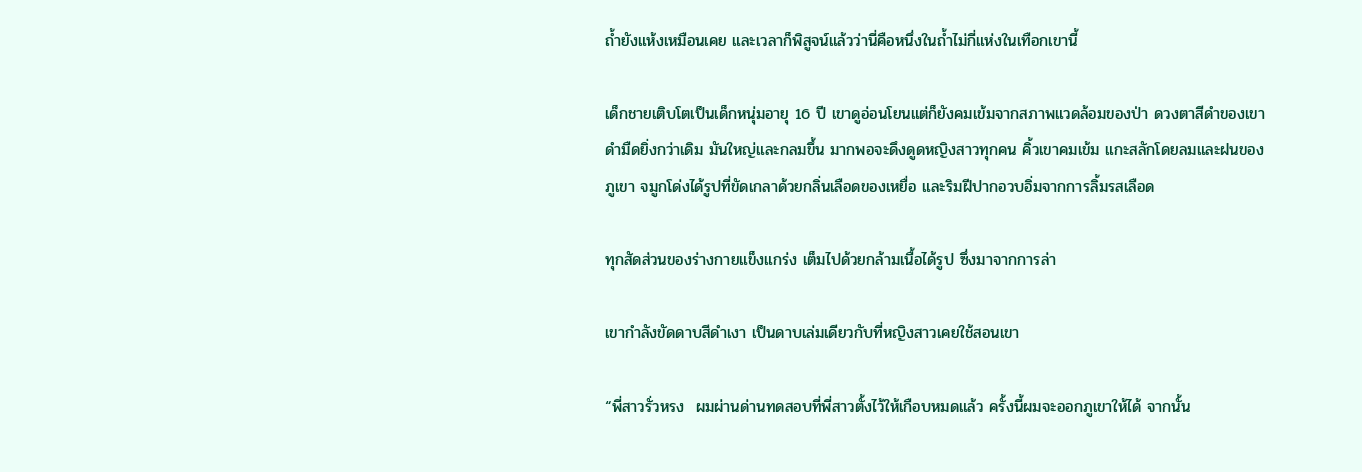ถ้ำยังแห้งเหมือนเคย และเวลาก็พิสูจน์แล้วว่านี่คือหนึ่งในถ้ำไม่กี่แห่งในเทือกเขานี้

เด็กชายเติบโตเป็นเด็กหนุ่มอายุ 16 ปี เขาดูอ่อนโยนแต่ก็ยังคมเข้มจากสภาพแวดล้อมของป่า ดวงตาสีดำของเขาดำมืดยิ่งกว่าเดิม มันใหญ่และกลมขึ้น มากพอจะดึงดูดหญิงสาวทุกคน คิ้วเขาคมเข้ม แกะสลักโดยลมและฝนของภูเขา จมูกโด่งได้รูปที่ขัดเกลาด้วยกลิ่นเลือดของเหยื่อ และริมฝีปากอวบอิ่มจากการลิ้มรสเลือด

ทุกสัดส่วนของร่างกายแข็งแกร่ง เต็มไปด้วยกล้ามเนื้อได้รูป ซึ่งมาจากการล่า

เขากำลังขัดดาบสีดำเงา เป็นดาบเล่มเดียวกับที่หญิงสาวเคยใช้สอนเขา

“พี่สาวรั่วหรง  ผมผ่านด่านทดสอบที่พี่สาวตั้งไว้ให้เกือบหมดแล้ว ครั้งนี้ผมจะออกภูเขาให้ได้ จากนั้น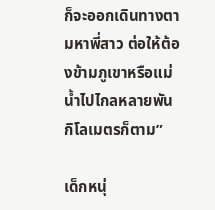ก็จะออกเดินทางตามหาพี่สาว ต่อให้ต้องข้ามภูเขาหรือแม่น้ำไปไกลหลายพันกิโลเมตรก็ตาม”

เด็กหนุ่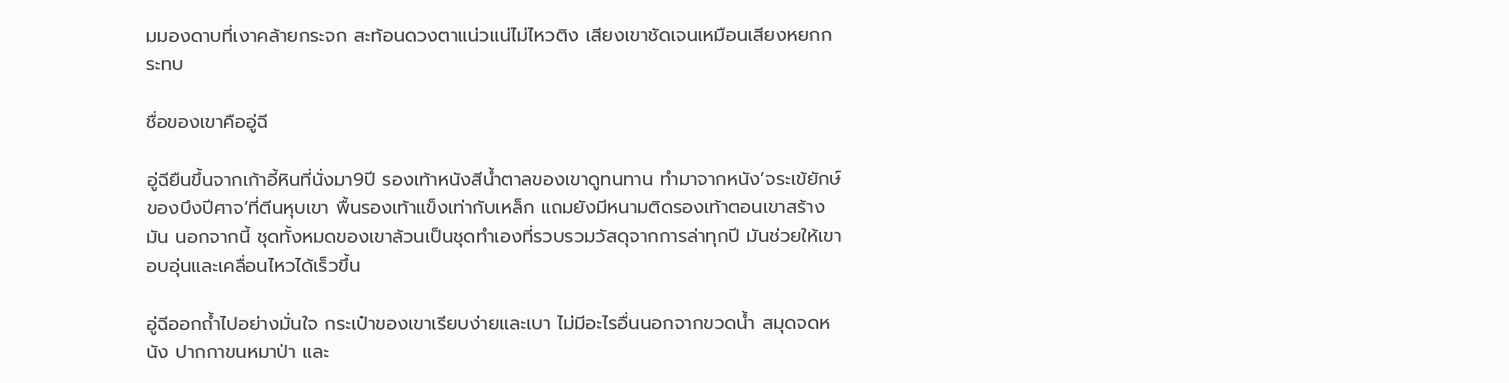มมองดาบที่เงาคล้ายกระจก สะท้อนดวงตาแน่วแน่ไม่ไหวติง เสียงเขาชัดเจนเหมือนเสียงหยกกระทบ

ชื่อของเขาคืออู่ฉี

อู่ฉียืนขึ้นจากเก้าอี้หินที่นั่งมา9ปี รองเท้าหนังสีน้ำตาลของเขาดูทนทาน ทำมาจากหนัง’จระเข้ยักษ์ของบึงปีศาจ’ที่ตีนหุบเขา พื้นรองเท้าแข็งเท่ากับเหล็ก แถมยังมีหนามติดรองเท้าตอนเขาสร้างมัน นอกจากนี้ ชุดทั้งหมดของเขาล้วนเป็นชุดทำเองที่รวบรวมวัสดุจากการล่าทุกปี มันช่วยให้เขาอบอุ่นและเคลื่อนไหวได้เร็วขึ้น

อู่ฉีออกถ้ำไปอย่างมั่นใจ กระเป๋าของเขาเรียบง่ายและเบา ไม่มีอะไรอื่นนอกจากขวดน้ำ สมุดจดหนัง ปากกาขนหมาป่า และ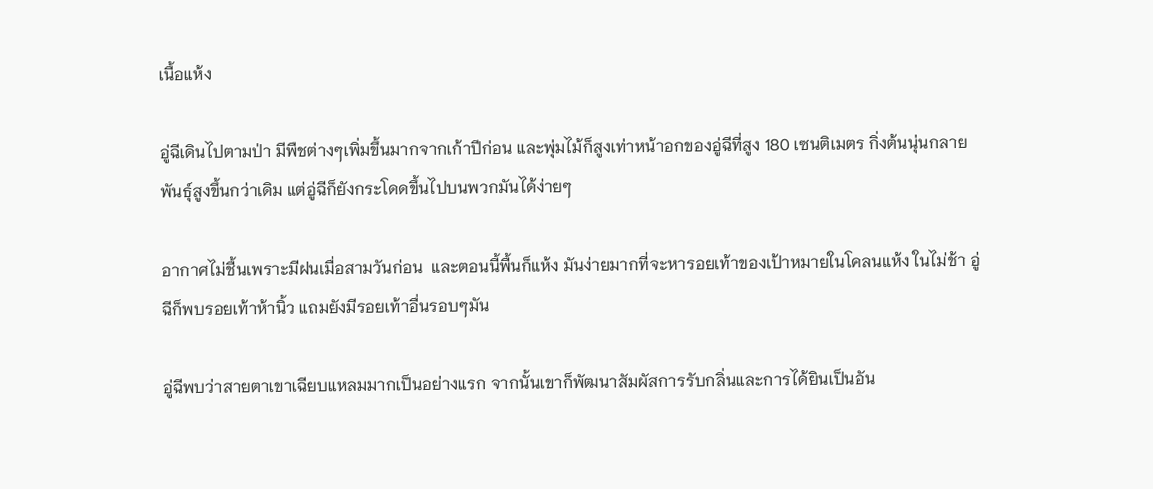เนื้อแห้ง

อู่ฉีเดินไปตามป่า มีพืชต่างๆเพิ่มขึ้นมากจากเก้าปีก่อน และพุ่มไม้ก็สูงเท่าหน้าอกของอู่ฉีที่สูง 180 เซนติเมตร กิ่งต้นนุ่นกลายพันธ์ุสูงขึ้นกว่าเดิม แต่อู่ฉีก็ยังกระโดดขึ้นไปบนพวกมันได้ง่ายๆ

อากาศไม่ชื้นเพราะมีฝนเมื่อสามวันก่อน  และตอนนี้พื้นก็แห้ง มันง่ายมากที่จะหารอยเท้าของเป้าหมายในโคลนแห้ง ในไม่ช้า อู่ฉีก็พบรอยเท้าห้านิ้ว แถมยังมีรอยเท้าอื่นรอบๆมัน

อู่ฉีพบว่าสายตาเขาเฉียบแหลมมากเป็นอย่างแรก จากนั้นเขาก็พัฒนาสัมผัสการรับกลิ่นและการได้ยินเป็นอัน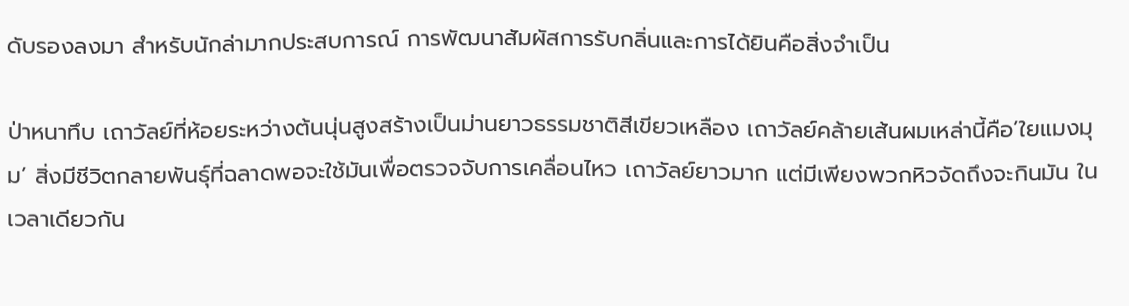ดับรองลงมา สำหรับนักล่ามากประสบการณ์ การพัฒนาสัมผัสการรับกลิ่นและการได้ยินคือสิ่งจำเป็น

ป่าหนาทึบ เถาวัลย์ที่ห้อยระหว่างต้นนุ่นสูงสร้างเป็นม่านยาวธรรมชาติสีเขียวเหลือง เถาวัลย์คล้ายเส้นผมเหล่านี้คือ’ใยแมงมุม’ สิ่งมีชีวิตกลายพันธ์ุที่ฉลาดพอจะใช้มันเพื่อตรวจจับการเคลื่อนไหว เถาวัลย์ยาวมาก แต่มีเพียงพวกหิวจัดถึงจะกินมัน ในเวลาเดียวกัน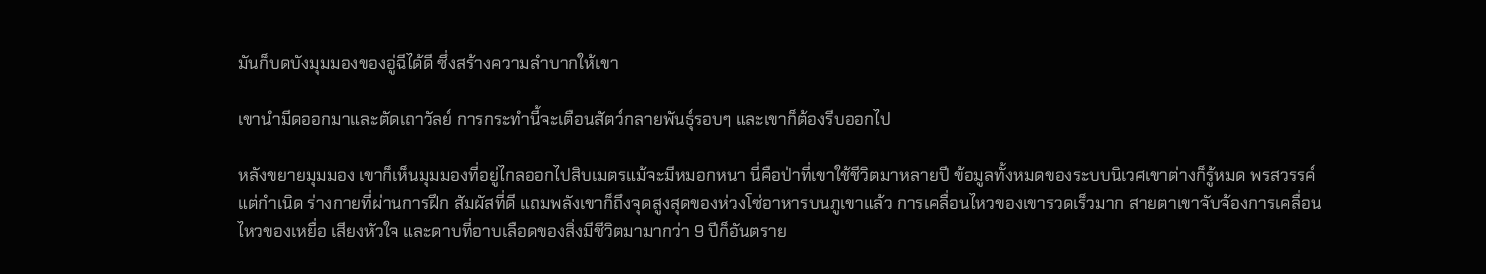มันก็บดบังมุมมองของอู่ฉีได้ดี ซึ่งสร้างความลำบากให้เขา

เขานำมีดออกมาและตัดเถาวัลย์ การกระทำนี้จะเตือนสัตว์กลายพันธ์ุรอบๆ และเขาก็ต้องรีบออกไป

หลังขยายมุมมอง เขาก็เห็นมุมมองที่อยู่ไกลออกไปสิบเมตรแม้จะมีหมอกหนา นี่คือป่าที่เขาใช้ชีวิตมาหลายปี ข้อมูลทั้งหมดของระบบนิเวศเขาต่างก็รู้หมด พรสวรรค์แต่กำเนิด ร่างกายที่ผ่านการฝึก สัมผัสที่ดี แถมพลังเขาก็ถึงจุดสูงสุดของห่วงโซ่อาหารบนภูเขาแล้ว การเคลื่อนไหวของเขารวดเร็วมาก สายตาเขาจับจ้องการเคลื่อนไหวของเหยื่อ เสียงหัวใจ และดาบที่อาบเลือดของสิ่งมีชีวิตมามากว่า 9 ปีก็อันตราย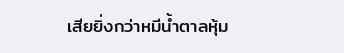เสียยิ่งกว่าหมีน้ำตาลหุ้ม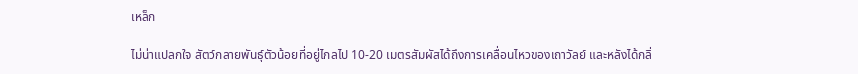เหล็ก

ไม่น่าแปลกใจ สัตว์กลายพันธ์ุตัวน้อยที่อยู่ไกลไป 10-20 เมตรสัมผัสได้ถึงการเคลื่อนไหวของเถาวัลย์ และหลังได้กลิ่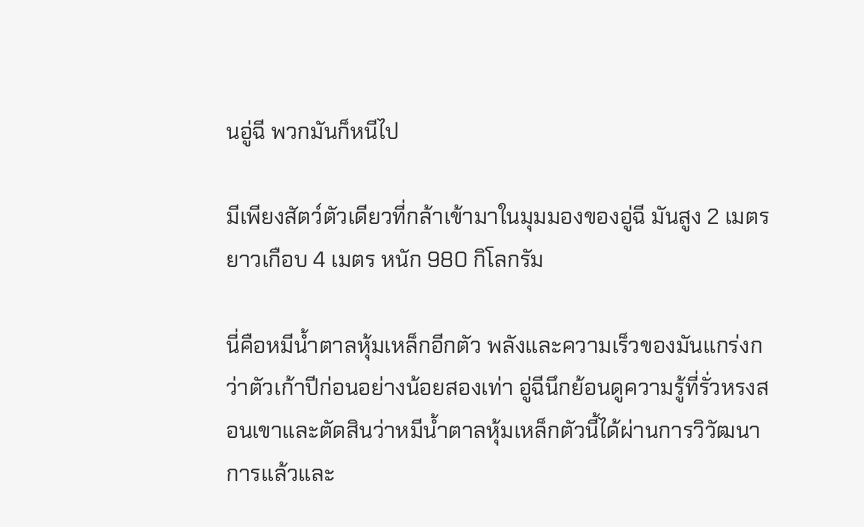นอู่ฉี พวกมันก็หนีไป

มีเพียงสัตว์ตัวเดียวที่กล้าเข้ามาในมุมมองของอู่ฉี มันสูง 2 เมตร ยาวเกือบ 4 เมตร หนัก 980 กิโลกรัม

นี่คือหมีน้ำตาลหุ้มเหล็กอีกตัว พลังและความเร็วของมันแกร่งกว่าตัวเก้าปีก่อนอย่างน้อยสองเท่า อู่ฉีนึกย้อนดูความรู้ที่รั่วหรงสอนเขาและตัดสินว่าหมีน้ำตาลหุ้มเหล็กตัวนี้ได้ผ่านการวิวัฒนาการแล้วและ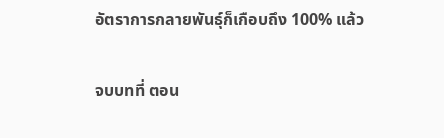อัตราการกลายพันธ์ุก็เกือบถึง 100% แล้ว

จบบทที่ ตอน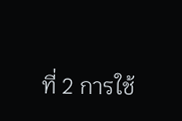ที่ 2 การใช้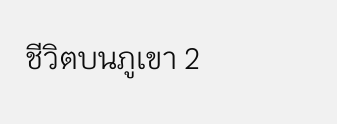ชีวิตบนภูเขา 2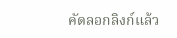คัดลอกลิงก์แล้ว